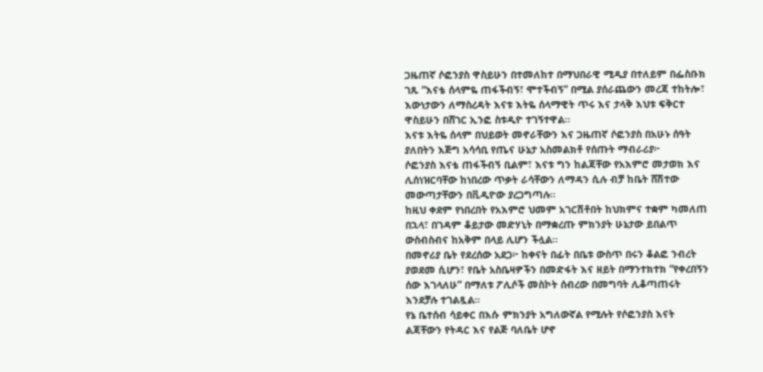ጋዜጠኛ ሶፎንያስ ዋስይሁን በተመለከተ በማህበራዊ ሚዲያ በተለይም በፌስቡክ ገጹ “እናቴ ሰላምዬ ጠፋችብኝ፣ ሞተችብኝ” በሚል ያሰራጨውን መረጃ ተከትሎ፣ እውነታውን ለማስረዳት እናቱ እትዬ ሰላማዊት ጥሩ እና ታላቅ እህቱ ፍቅርተ ዋስይሁን በሸገር ኢንፎ ስቱዲዮ ተገኝተዋል።
እናቱ እትዬ ሰላም በህይወት መኖራቸውን እና ጋዜጠኛ ሶፎንያስ በአሁኑ ሰዓት ያለበትን እጅግ አሳሳቢ የጤና ሁኔታ አስመልክቶ የሰጡት ማብራሪያ፦
ሶፎንያስ እናቴ ጠፋችብኝ ቢልም፣ እናቱ ግን ከልጃቸው የአእምሮ መታወክ እና ሊሰነዝርባቸው ከነበረው ጥቃት ራሳቸውን ለማዳን ሲሉ ብቻ ከቤት ሸሽተው መውጣታቸውን በቪዲዮው ያረጋግጣሉ።
ከዚህ ቀደም የነበረበት የአእምሮ ህመም አገርሽቶበት ከህክምና ተቋም ካመለጠ በኋላ፣ በገዳም ቆይታው መድሃኒት በማቋረጡ ምክንያት ሁኔታው ይበልጥ ውስብስብና ከአቅም በላይ ሊሆን ችሏል።
በመኖሪያ ቤት የደረሰው አደጋ፦ ከቀናት በፊት በቤቱ ውስጥ በሩን ቆልፎ ንብረት ያወደመ ሲሆን፣ የቤት አስቤዛዎችን በመድፋት እና ዘይት በማንተክተክ “የቀረበኝን ሰው እገላለሁ” በማለቱ ፖሊሶች መስኮት ሰብረው በመግባት ሊቆጣጠሩት እንደቻሉ ተገልጿል።
የኔ ቤተሰብ ሳይቀር በእሱ ምክንያት አግለውኛል የሚሉት የሶፎንያስ እናት ልጃቸውን የትዳር እና የልጅ ባለቤት ሆኖ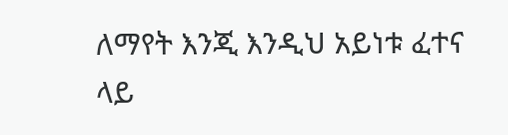ለማየት እንጂ እንዲህ አይነቱ ፈተና ላይ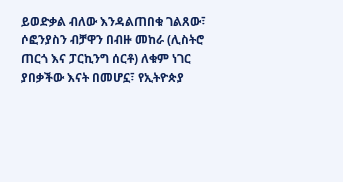ይወድቃል ብለው እንዳልጠበቁ ገልጸው፣ ሶፎንያስን ብቻዋን በብዙ መከራ (ሊስትሮ ጠርጎ እና ፓርኪንግ ሰርቶ) ለቁም ነገር ያበቃችው እናት በመሆኗ፣ የኢትዮጵያ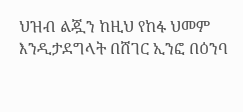ህዝብ ልጇን ከዚህ የከፋ ህመም እንዲታደግላት በሸገር ኢንፎ በዕንባ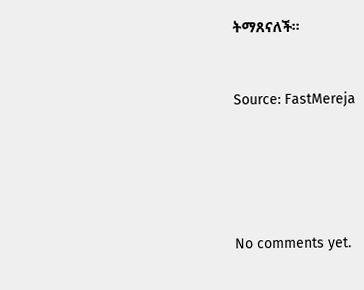ትማጸናለች።



Source: FastMereja







No comments yet.